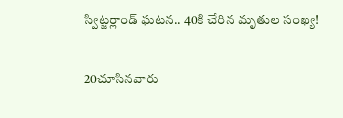స్విట్జర్లాండ్‌ ఘటన.. 40కి చేరిన మృతుల సంఖ్య!

20చూసినవారు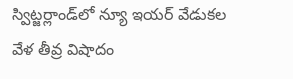స్విట్జర్లాండ్‌లో న్యూ ఇయర్‌ వేడుకల వేళ తీవ్ర విషాదం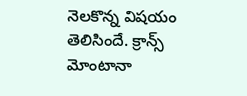నెలకొన్న విషయం తెలిసిందే. క్రాన్స్‌ మోంటానా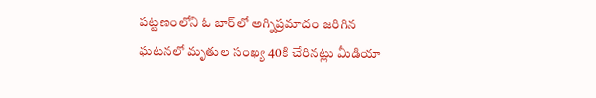పట్టణంలోని ఓ బార్‌లో అగ్నిప్రమాదం జరిగిన ఘటనలో మృతుల సంఖ్య 40కి చేరినట్లు మీడియా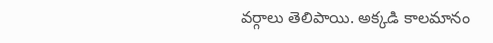వర్గాలు తెలిపాయి. అక్కడి కాలమానం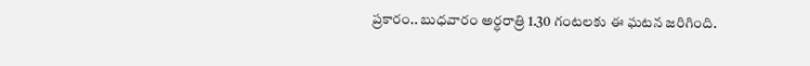ప్రకారం.. బుధవారం అర్ధరాత్రి 1.30 గంటలకు ఈ ఘటన జరిగింది.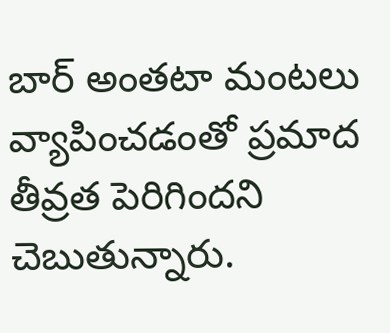బార్‌ అంతటా మంటలు వ్యాపించడంతో ప్రమాద తీవ్రత పెరిగిందని చెబుతున్నారు.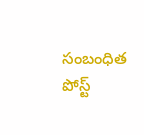సంబంధిత పోస్ట్